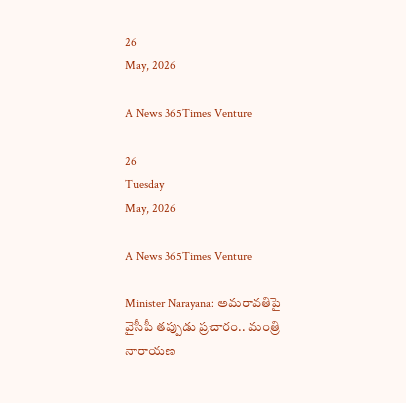26
May, 2026

A News 365Times Venture

26
Tuesday
May, 2026

A News 365Times Venture

Minister Narayana: అమరావతిపై వైసీపీ తప్పుడు ప్రచారం.. మంత్రి నారాయణ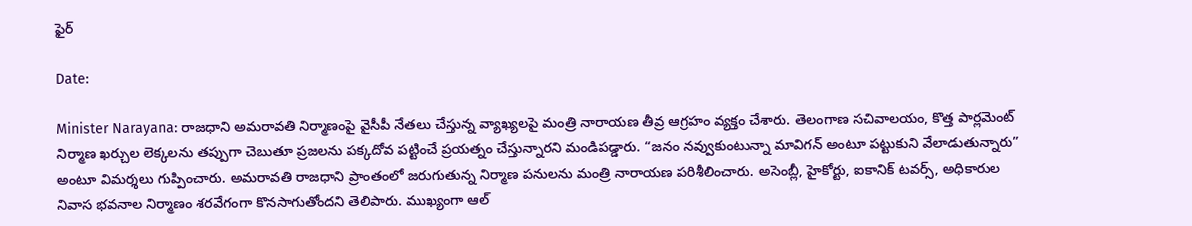ఫైర్

Date:

Minister Narayana: రాజధాని అమరావతి నిర్మాణంపై వైసీపీ నేతలు చేస్తున్న వ్యాఖ్యలపై మంత్రి నారాయణ తీవ్ర ఆగ్రహం వ్యక్తం చేశారు. తెలంగాణ సచివాలయం, కొత్త పార్లమెంట్ నిర్మాణ ఖర్చుల లెక్కలను తప్పుగా చెబుతూ ప్రజలను పక్కదోవ పట్టించే ప్రయత్నం చేస్తున్నారని మండిపడ్డారు. “జనం నవ్వుకుంటున్నా మావిగన్ అంటూ పట్టుకుని వేలాడుతున్నారు” అంటూ విమర్శలు గుప్పించారు. అమరావతి రాజధాని ప్రాంతంలో జరుగుతున్న నిర్మాణ పనులను మంత్రి నారాయణ పరిశీలించారు. అసెంబ్లీ, హైకోర్టు, ఐకానిక్ టవర్స్, అధికారుల నివాస భవనాల నిర్మాణం శరవేగంగా కొనసాగుతోందని తెలిపారు. ముఖ్యంగా ఆల్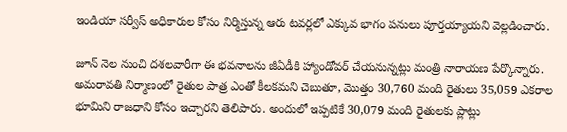ఇండియా సర్వీస్ అధికారుల కోసం నిర్మిస్తున్న ఆరు టవర్లలో ఎక్కువ భాగం పనులు పూర్తయ్యాయని వెల్లడించారు.

జూన్ నెల నుంచి దశలవారీగా ఈ భవనాలను జీఏడీకి హ్యాండోవర్ చేయనున్నట్లు మంత్రి నారాయణ పేర్కొన్నారు. అమరావతి నిర్మాణంలో రైతుల పాత్ర ఎంతో కీలకమని చెబుతూ, మొత్తం 30,760 మంది రైతులు 35,059 ఎకరాల భూమిని రాజధాని కోసం ఇచ్చారని తెలిపారు. అందులో ఇప్పటికే 30,079 మంది రైతులకు ప్లాట్లు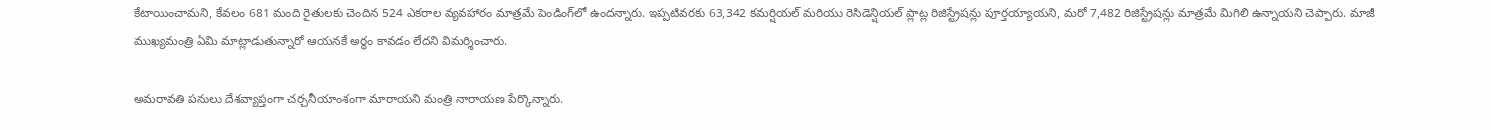కేటాయించామని, కేవలం 681 మంది రైతులకు చెందిన 524 ఎకరాల వ్యవహారం మాత్రమే పెండింగ్‌లో ఉందన్నారు. ఇప్పటివరకు 63,342 కమర్షియల్ మరియు రెసిడెన్షియల్ ప్లాట్ల రిజిస్ట్రేషన్లు పూర్తయ్యాయని, మరో 7,482 రిజిస్ట్రేషన్లు మాత్రమే మిగిలి ఉన్నాయని చెప్పారు. మాజీ ముఖ్యమంత్రి ఏమి మాట్లాడుతున్నారో ఆయనకే అర్థం కావడం లేదని విమర్శించారు.

అమరావతి పనులు దేశవ్యాప్తంగా చర్చనీయాంశంగా మారాయని మంత్రి నారాయణ పేర్కొన్నారు.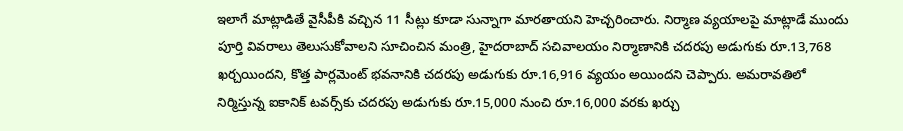ఇలాగే మాట్లాడితే వైసీపీకి వచ్చిన 11 సీట్లు కూడా సున్నాగా మారతాయని హెచ్చరించారు. నిర్మాణ వ్యయాలపై మాట్లాడే ముందు పూర్తి వివరాలు తెలుసుకోవాలని సూచించిన మంత్రి, హైదరాబాద్ సచివాలయం నిర్మాణానికి చదరపు అడుగుకు రూ.13,768 ఖర్చయిందని, కొత్త పార్లమెంట్ భవనానికి చదరపు అడుగుకు రూ.16,916 వ్యయం అయిందని చెప్పారు. అమరావతిలో నిర్మిస్తున్న ఐకానిక్ టవర్స్‌కు చదరపు అడుగుకు రూ.15,000 నుంచి రూ.16,000 వరకు ఖర్చు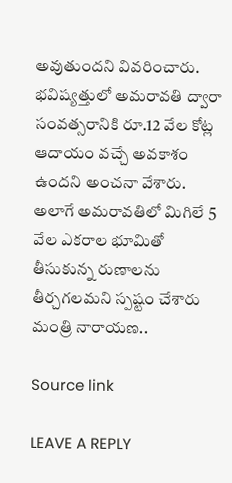అవుతుందని వివరించారు. భవిష్యత్తులో అమరావతి ద్వారా సంవత్సరానికి రూ.12 వేల కోట్ల ఆదాయం వచ్చే అవకాశం ఉందని అంచనా వేశారు. అలాగే అమరావతిలో మిగిలే 5 వేల ఎకరాల భూమితో తీసుకున్న రుణాలను తీర్చగలమని స్పష్టం చేశారు మంత్రి నారాయణ..

Source link

LEAVE A REPLY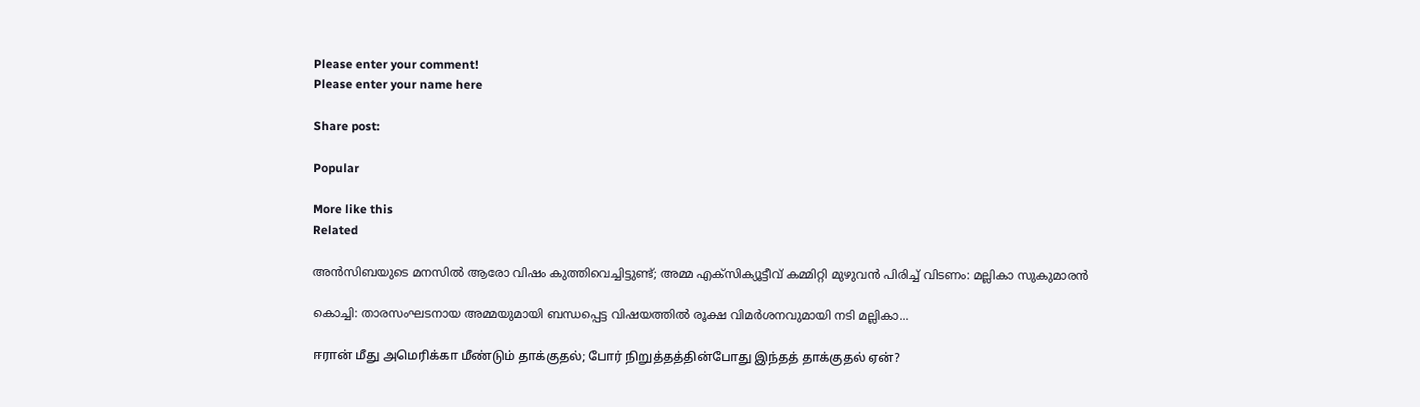Please enter your comment!
Please enter your name here

Share post:

Popular

More like this
Related

അന്‍സിബയുടെ മനസില്‍ ആരോ വിഷം കുത്തിവെച്ചിട്ടുണ്ട്; അമ്മ എക്‌സിക്യൂട്ടീവ് കമ്മിറ്റി മുഴുവന്‍ പിരിച്ച് വിടണം: മല്ലികാ സുകുമാരന്‍

കൊച്ചി: താരസംഘടനായ അമ്മയുമായി ബന്ധപ്പെട്ട വിഷയത്തില്‍ രൂക്ഷ വിമര്‍ശനവുമായി നടി മല്ലികാ...

ஈரான் மீது அமெரிக்கா மீண்டும் தாக்குதல்; போர் நிறுத்தத்தின்போது இந்தத் தாக்குதல் ஏன்?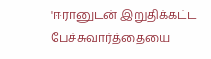'ஈரானுடன் இறுதிக்கட்ட பேச்சுவார்த்தையை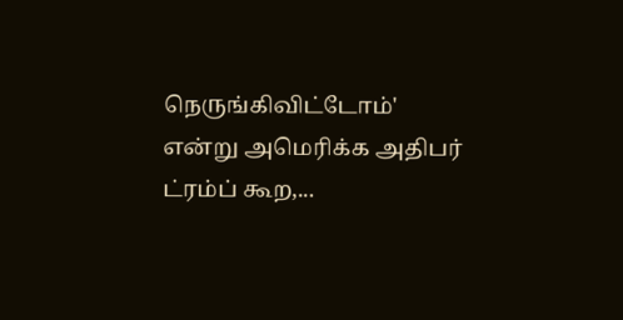நெருங்கிவிட்டோம்' என்று அமெரிக்க அதிபர் ட்ரம்ப் கூற,...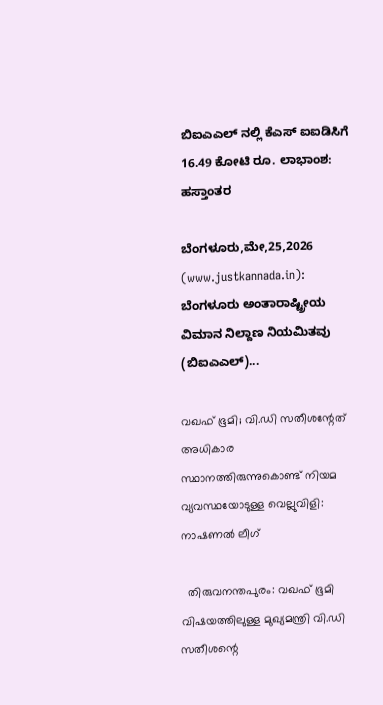ಬಿಐಎಎಲ್ ನಲ್ಲಿ ಕೆಎಸ್ ಐಐಡಿಸಿಗೆ 16.49 ಕೋಟಿ ರೂ. ಲಾಭಾಂಶ: ಹಸ್ತಾಂತರ

ಬೆಂಗಳೂರು,ಮೇ,25,2026 (www.justkannada.in):  ಬೆಂಗಳೂರು ಅಂತಾರಾಷ್ಟ್ರೀಯ ವಿಮಾನ ನಿಲ್ದಾಣ ನಿಯಮಿತವು (ಬಿಐಎಎಲ್)...

വഖഫ് ഭൂമി; വി.ഡി സതീശന്റേത് അധികാര സ്ഥാനത്തിരുന്നുകൊണ്ട് നിയമ വ്യവസ്ഥയോടുള്ള വെല്ലുവിളി: നാഷണല്‍ ലീഗ്

  തിരുവനന്തപുരം: വഖഫ് ഭൂമി വിഷയത്തിലുള്ള മുഖ്യമന്ത്രി വി.ഡി സതീശന്റെ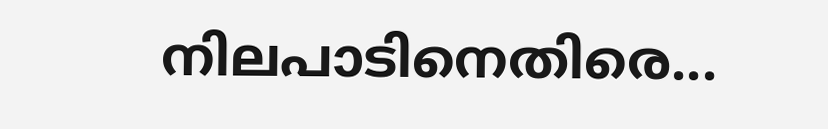നിലപാടിനെതിരെ...